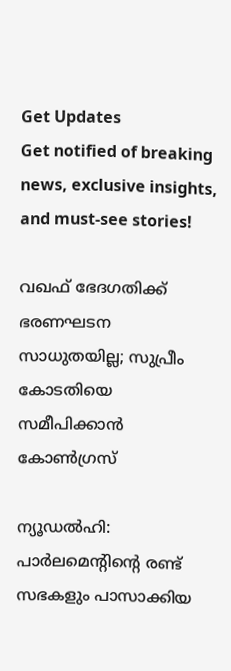Get Updates
Get notified of breaking news, exclusive insights, and must-see stories!

വഖഫ് ഭേദഗതിക്ക് ഭരണഘടന സാധുതയില്ല; സുപ്രീം കോടതിയെ സമീപിക്കാന്‍ കോണ്‍ഗ്രസ്

ന്യൂഡല്‍ഹി: പാര്‍ലമെന്റിന്റെ രണ്ട് സഭകളും പാസാക്കിയ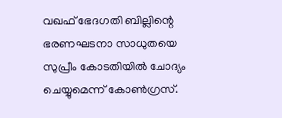വഖഫ് ഭേദഗതി ബില്ലിന്റെ ഭരണഘടനാ സാധുതയെ സുപ്രീം കോടതിയില്‍ ചോദ്യം ചെയ്യുമെന്ന് കോണ്‍ഗ്രസ്.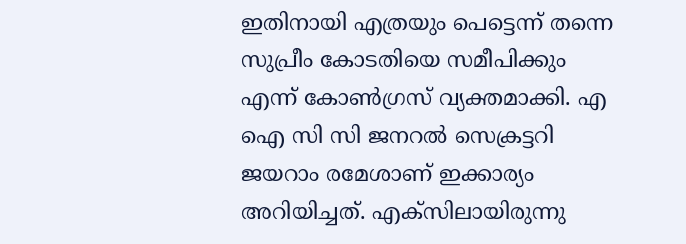ഇതിനായി എത്രയും പെട്ടെന്ന് തന്നെ സുപ്രീം കോടതിയെ സമീപിക്കും എന്ന് കോണ്‍ഗ്രസ് വ്യക്തമാക്കി. എ ഐ സി സി ജനറല്‍ സെക്രട്ടറി ജയറാം രമേശാണ് ഇക്കാര്യം അറിയിച്ചത്. എക്‌സിലായിരുന്നു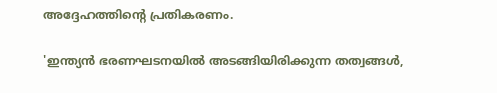അദ്ദേഹത്തിന്റെ പ്രതികരണം.

'ഇന്ത്യന്‍ ഭരണഘടനയില്‍ അടങ്ങിയിരിക്കുന്ന തത്വങ്ങള്‍,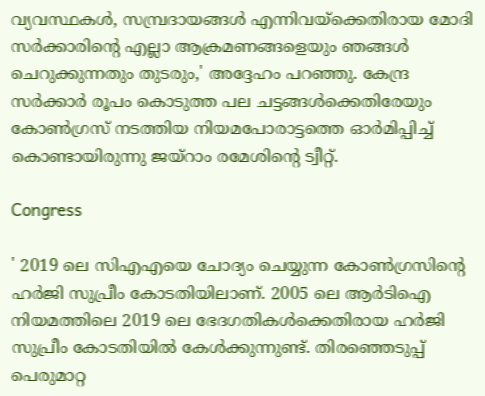വ്യവസ്ഥകള്‍, സമ്പ്രദായങ്ങള്‍ എന്നിവയ്ക്കെതിരായ മോദി സര്‍ക്കാരിന്റെ എല്ലാ ആക്രമണങ്ങളെയും ഞങ്ങള്‍ ചെറുക്കുന്നതും തുടരും,' അദ്ദേഹം പറഞ്ഞു. കേന്ദ്ര സര്‍ക്കാര്‍ രൂപം കൊടുത്ത പല ചട്ടങ്ങള്‍ക്കെതിരേയും കോണ്‍ഗ്രസ് നടത്തിയ നിയമപോരാട്ടത്തെ ഓര്‍മിപ്പിച്ച് കൊണ്ടായിരുന്നു ജയ്‌റാം രമേശിന്റെ ട്വീറ്റ്.

Congress

' 2019 ലെ സിഎഎയെ ചോദ്യം ചെയ്യുന്ന കോണ്‍ഗ്രസിന്റെ ഹര്‍ജി സുപ്രീം കോടതിയിലാണ്. 2005 ലെ ആര്‍ടിഐ നിയമത്തിലെ 2019 ലെ ഭേദഗതികള്‍ക്കെതിരായ ഹര്‍ജി സുപ്രീം കോടതിയില്‍ കേള്‍ക്കുന്നുണ്ട്. തിരഞ്ഞെടുപ്പ് പെരുമാറ്റ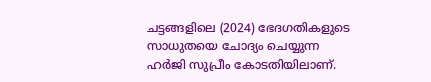ചട്ടങ്ങളിലെ (2024) ഭേദഗതികളുടെ സാധുതയെ ചോദ്യം ചെയ്യുന്ന ഹര്‍ജി സുപ്രീം കോടതിയിലാണ്.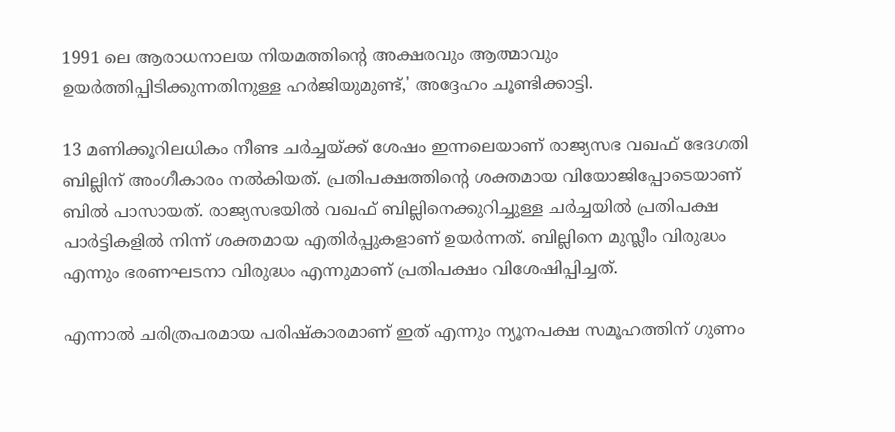1991 ലെ ആരാധനാലയ നിയമത്തിന്റെ അക്ഷരവും ആത്മാവും ഉയര്‍ത്തിപ്പിടിക്കുന്നതിനുള്ള ഹര്‍ജിയുമുണ്ട്,' അദ്ദേഹം ചൂണ്ടിക്കാട്ടി.

13 മണിക്കൂറിലധികം നീണ്ട ചര്‍ച്ചയ്ക്ക് ശേഷം ഇന്നലെയാണ് രാജ്യസഭ വഖഫ് ഭേദഗതി ബില്ലിന് അംഗീകാരം നല്‍കിയത്. പ്രതിപക്ഷത്തിന്റെ ശക്തമായ വിയോജിപ്പോടെയാണ് ബില്‍ പാസായത്. രാജ്യസഭയില്‍ വഖഫ് ബില്ലിനെക്കുറിച്ചുള്ള ചര്‍ച്ചയില്‍ പ്രതിപക്ഷ പാര്‍ട്ടികളില്‍ നിന്ന് ശക്തമായ എതിര്‍പ്പുകളാണ് ഉയര്‍ന്നത്. ബില്ലിനെ മുസ്ലീം വിരുദ്ധം എന്നും ഭരണഘടനാ വിരുദ്ധം എന്നുമാണ് പ്രതിപക്ഷം വിശേഷിപ്പിച്ചത്.

എന്നാല്‍ ചരിത്രപരമായ പരിഷ്‌കാരമാണ് ഇത് എന്നും ന്യൂനപക്ഷ സമൂഹത്തിന് ഗുണം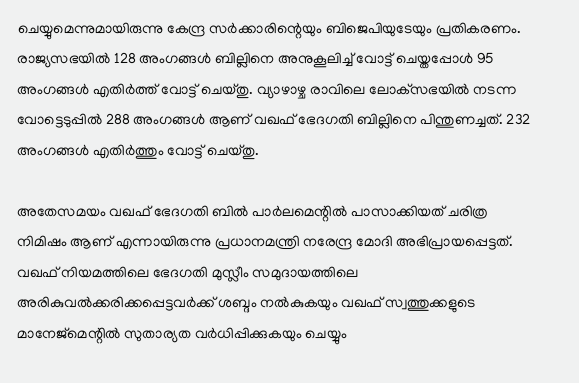ചെയ്യുമെന്നുമായിരുന്നു കേന്ദ്ര സര്‍ക്കാരിന്റെയും ബിജെപിയുടേയും പ്രതികരണം. രാജ്യസഭയില്‍ 128 അംഗങ്ങള്‍ ബില്ലിനെ അനുകൂലിച്ച് വോട്ട് ചെയ്തപ്പോള്‍ 95 അംഗങ്ങള്‍ എതിര്‍ത്ത് വോട്ട് ചെയ്തു. വ്യാഴാഴ്ച രാവിലെ ലോക്‌സഭയില്‍ നടന്ന വോട്ടെടുപ്പില്‍ 288 അംഗങ്ങള്‍ ആണ് വഖഫ് ഭേദഗതി ബില്ലിനെ പിന്തുണച്ചത്. 232 അംഗങ്ങള്‍ എതിര്‍ത്തും വോട്ട് ചെയ്തു.

അതേസമയം വഖഫ് ഭേദഗതി ബില്‍ പാര്‍ലമെന്റില്‍ പാസാക്കിയത് ചരിത്ര നിമിഷം ആണ് എന്നായിരുന്നു പ്രധാനമന്ത്രി നരേന്ദ്ര മോദി അഭിപ്രായപ്പെട്ടത്. വഖഫ് നിയമത്തിലെ ഭേദഗതി മുസ്ലീം സമുദായത്തിലെ അരികുവല്‍ക്കരിക്കപ്പെട്ടവര്‍ക്ക് ശബ്ദം നല്‍കുകയും വഖഫ് സ്വത്തുക്കളുടെ മാനേജ്മെന്റില്‍ സുതാര്യത വര്‍ധിപ്പിക്കുകയും ചെയ്യും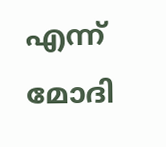എന്ന് മോദി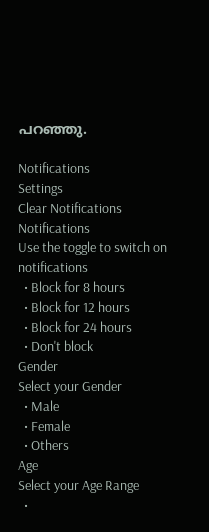പറഞ്ഞു.

Notifications
Settings
Clear Notifications
Notifications
Use the toggle to switch on notifications
  • Block for 8 hours
  • Block for 12 hours
  • Block for 24 hours
  • Don't block
Gender
Select your Gender
  • Male
  • Female
  • Others
Age
Select your Age Range
  •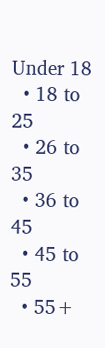Under 18
  • 18 to 25
  • 26 to 35
  • 36 to 45
  • 45 to 55
  • 55+